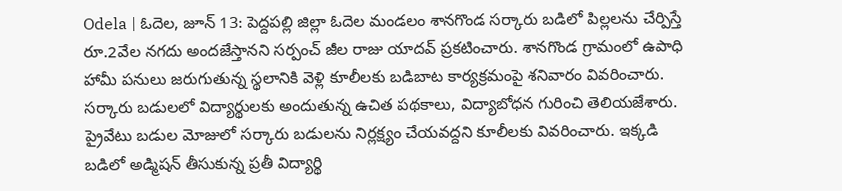Odela | ఓదెల, జూన్ 13: పెద్దపల్లి జిల్లా ఓదెల మండలం శానగొండ సర్కారు బడిలో పిల్లలను చేర్పిస్తే రూ.2వేల నగదు అందజేస్తానని సర్పంచ్ జీల రాజు యాదవ్ ప్రకటించారు. శానగొండ గ్రామంలో ఉపాధి హామీ పనులు జరుగుతున్న స్థలానికి వెళ్లి కూలీలకు బడిబాట కార్యక్రమంపై శనివారం వివరించారు. సర్కారు బడులలో విద్యార్థులకు అందుతున్న ఉచిత పథకాలు, విద్యాబోధన గురించి తెలియజేశారు.
ప్రైవేటు బడుల మోజులో సర్కారు బడులను నిర్లక్ష్యం చేయవద్దని కూలీలకు వివరించారు. ఇక్కడి బడిలో అడ్మిషన్ తీసుకున్న ప్రతీ విద్యార్థి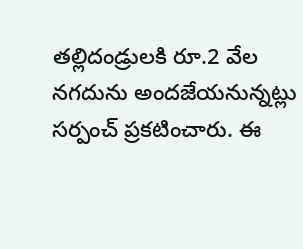తల్లిదండ్రులకి రూ.2 వేల నగదును అందజేయనున్నట్లు సర్పంచ్ ప్రకటించారు. ఈ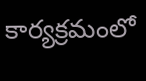కార్యక్రమంలో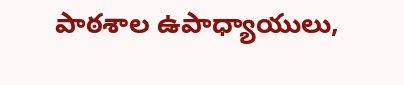పాఠశాల ఉపాధ్యాయులు,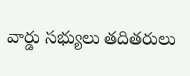వార్డు సభ్యులు తదితరులు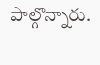పాల్గొన్నారు.